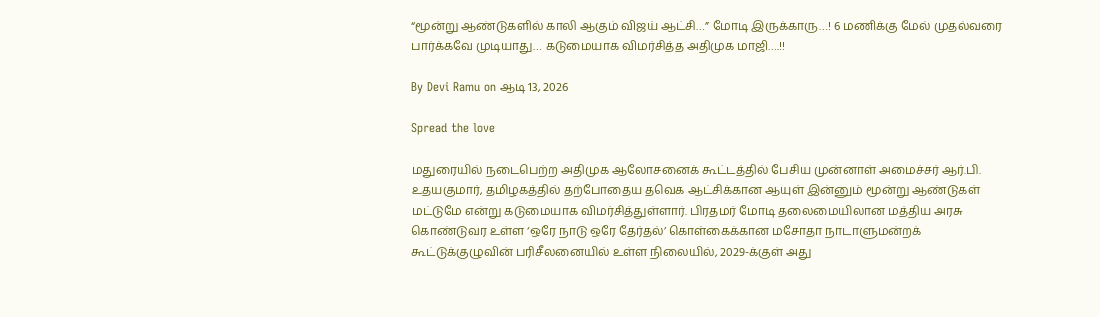“மூன்று ஆண்டுகளில் காலி ஆகும் விஜய் ஆட்சி…” மோடி இருக்காரு…! 6 மணிக்கு மேல் முதல்வரை பார்க்கவே முடியாது… கடுமையாக விமர்சித்த அதிமுக மாஜி….!!

By Devi Ramu on ஆடி 13, 2026

Spread the love

மதுரையில் நடைபெற்ற அதிமுக ஆலோசனைக் கூட்டத்தில் பேசிய முன்னாள் அமைச்சர் ஆர்.பி. உதயகுமார், தமிழகத்தில் தற்போதைய தவெக ஆட்சிக்கான ஆயுள் இன்னும் மூன்று ஆண்டுகள் மட்டுமே என்று கடுமையாக விமர்சித்துள்ளார். பிரதமர் மோடி தலைமையிலான மத்திய அரசு கொண்டுவர உள்ள ‘ஒரே நாடு ஒரே தேர்தல்’ கொள்கைக்கான மசோதா நாடாளுமன்றக் கூட்டுக்குழுவின் பரிசீலனையில் உள்ள நிலையில், 2029-க்குள் அது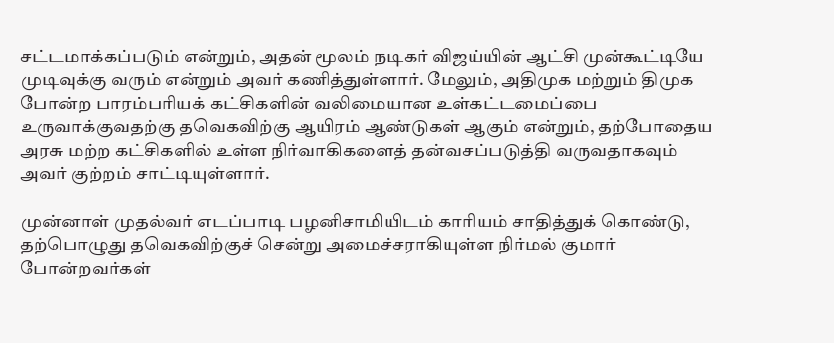சட்டமாக்கப்படும் என்றும், அதன் மூலம் நடிகர் விஜய்யின் ஆட்சி முன்கூட்டியே முடிவுக்கு வரும் என்றும் அவர் கணித்துள்ளார். மேலும், அதிமுக மற்றும் திமுக போன்ற பாரம்பரியக் கட்சிகளின் வலிமையான உள்கட்டமைப்பை உருவாக்குவதற்கு தவெகவிற்கு ஆயிரம் ஆண்டுகள் ஆகும் என்றும், தற்போதைய அரசு மற்ற கட்சிகளில் உள்ள நிர்வாகிகளைத் தன்வசப்படுத்தி வருவதாகவும் அவர் குற்றம் சாட்டியுள்ளார்.

முன்னாள் முதல்வர் எடப்பாடி பழனிசாமியிடம் காரியம் சாதித்துக் கொண்டு, தற்பொழுது தவெகவிற்குச் சென்று அமைச்சராகியுள்ள நிர்மல் குமார் போன்றவர்கள்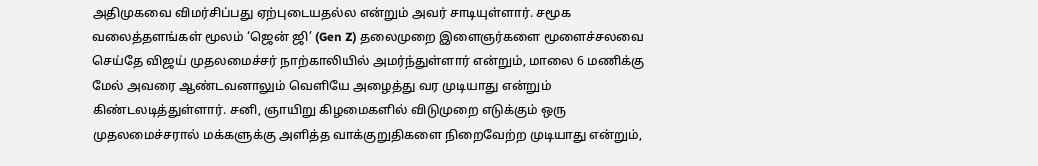அதிமுகவை விமர்சிப்பது ஏற்புடையதல்ல என்றும் அவர் சாடியுள்ளார். சமூக வலைத்தளங்கள் மூலம் ‘ஜென் ஜி’ (Gen Z) தலைமுறை இளைஞர்களை மூளைச்சலவை செய்தே விஜய் முதலமைச்சர் நாற்காலியில் அமர்ந்துள்ளார் என்றும், மாலை 6 மணிக்கு மேல் அவரை ஆண்டவனாலும் வெளியே அழைத்து வர முடியாது என்றும் கிண்டலடித்துள்ளார். சனி, ஞாயிறு கிழமைகளில் விடுமுறை எடுக்கும் ஒரு முதலமைச்சரால் மக்களுக்கு அளித்த வாக்குறுதிகளை நிறைவேற்ற முடியாது என்றும்,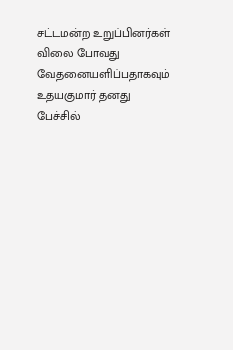சட்டமன்ற உறுப்பினர்கள் விலை போவது வேதனையளிப்பதாகவும் உதயகுமார் தனது பேச்சில்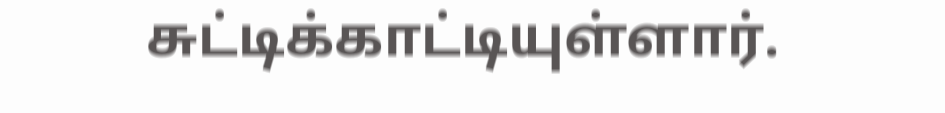சுட்டிக்காட்டியுள்ளார்.